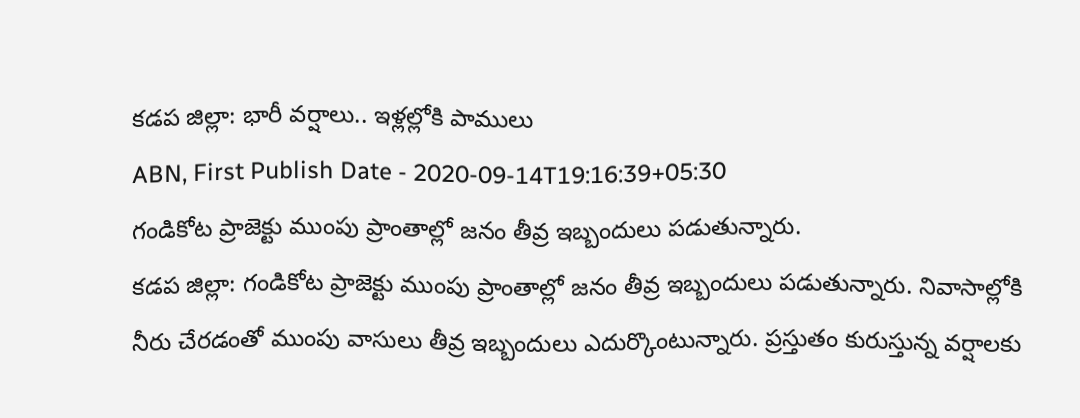కడప జిల్లా: భారీ వర్షాలు.. ఇళ్లల్లోకి పాములు
ABN, First Publish Date - 2020-09-14T19:16:39+05:30
గండికోట ప్రాజెక్టు ముంపు ప్రాంతాల్లో జనం తీవ్ర ఇబ్బందులు పడుతున్నారు.
కడప జిల్లా: గండికోట ప్రాజెక్టు ముంపు ప్రాంతాల్లో జనం తీవ్ర ఇబ్బందులు పడుతున్నారు. నివాసాల్లోకి నీరు చేరడంతో ముంపు వాసులు తీవ్ర ఇబ్బందులు ఎదుర్కొంటున్నారు. ప్రస్తుతం కురుస్తున్న వర్షాలకు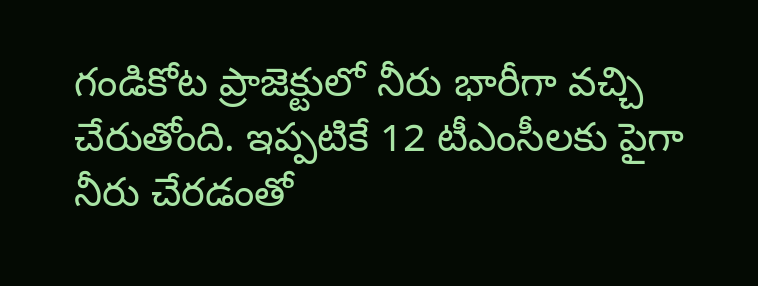గండికోట ప్రాజెక్టులో నీరు భారీగా వచ్చి చేరుతోంది. ఇప్పటికే 12 టీఎంసీలకు పైగా నీరు చేరడంతో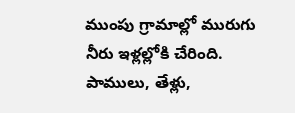ముంపు గ్రామాల్లో మురుగు నీరు ఇళ్లల్లోకి చేరింది. పాములు, తేళ్లు,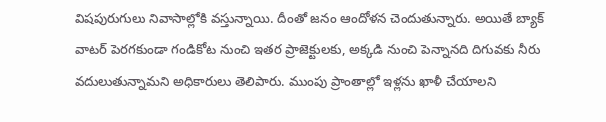విషపురుగులు నివాసాల్లోకి వస్తున్నాయి. దీంతో జనం ఆందోళన చెందుతున్నారు. అయితే బ్యాక్ వాటర్ పెరగకుండా గండికోట నుంచి ఇతర ప్రాజెక్టులకు, అక్కడి నుంచి పెన్నానది దిగువకు నీరు వదులుతున్నామని అధికారులు తెలిపారు. ముంపు ప్రాంతాల్లో ఇళ్లను ఖాళీ చేయాలని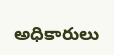అధికారులు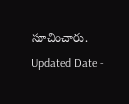సూచించారు.
Updated Date -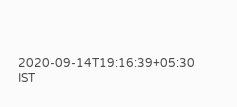2020-09-14T19:16:39+05:30 IST